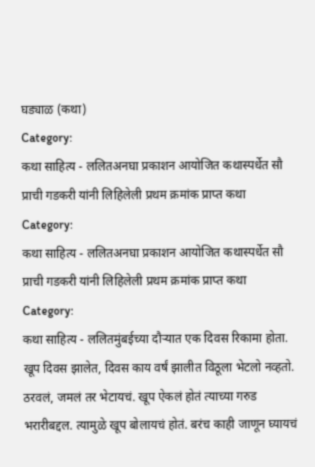घड्याळ (कथा)
Category:
कथा साहित्य - ललितअनघा प्रकाशन आयोजित कथास्पर्धेत सौ प्राची गडकरी यांनी लिहिलेली प्रथम क्रमांक प्राप्त कथा
Category:
कथा साहित्य - ललितअनघा प्रकाशन आयोजित कथास्पर्धेत सौ प्राची गडकरी यांनी लिहिलेली प्रथम क्रमांक प्राप्त कथा
Category:
कथा साहित्य - ललितमुंबईच्या दौऱ्यात एक दिवस रिकामा होता. खूप दिवस झालेत, दिवस काय वर्षं झालीत विठूला भेटलो नव्हतो. ठरवलं, जमलं तर भेटायचं. खूप ऐकलं होतं त्याच्या गरुड भरारीबद्दल. त्यामुळे खूप बोलायचं होतं. बरंच काही जाणून घ्यायचं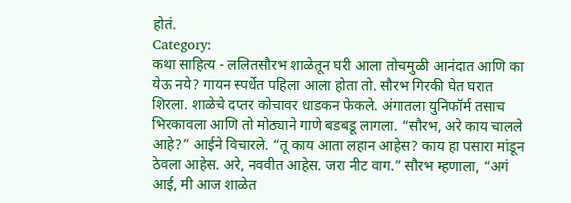होतं.
Category:
कथा साहित्य - ललितसौरभ शाळेतून घरी आला तोचमुळी आनंदात आणि का येऊ नये? गायन स्पर्धेत पहिला आला होता तो. सौरभ गिरकी घेत घरात शिरला. शाळेचे दप्तर कोचावर धाडकन फेकले. अंगातला युनिफॉर्म तसाच भिरकावला आणि तो मोठ्याने गाणे बडबडू लागला. “सौरभ, अरे काय चालले आहे?” आईने विचारले. “तू काय आता लहान आहेस? काय हा पसारा मांडून ठेवला आहेस. अरे, नववीत आहेस. जरा नीट वाग.” सौरभ म्हणाला, “अगं आई, मी आज शाळेत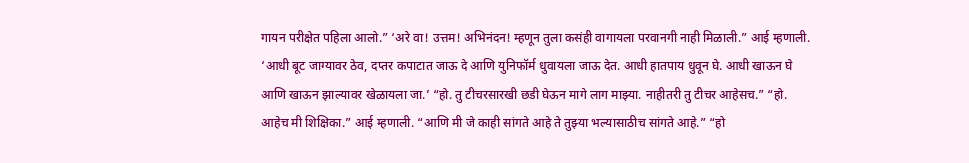गायन परीक्षेत पहिला आलो.” ‘अरे वा! उत्तम! अभिनंदन! म्हणून तुला कसंही वागायला परवानगी नाही मिळाली.” आई म्हणाली. ‘आधी बूट जाग्यावर ठेव, दप्तर कपाटात जाऊ दे आणि युनिफॉर्म धुवायला जाऊ देत. आधी हातपाय धुवून घे. आधी खाऊन घे आणि खाऊन झाल्यावर खेळायला जा.’ “हो. तु टीचरसारखी छडी घेऊन मागे लाग माझ्या. नाहीतरी तु टीचर आहेसच.” “हो. आहेच मी शिक्षिका.” आई म्हणाली. “आणि मी जे काही सांगते आहे ते तुझ्या भल्यासाठीच सांगते आहे.” “हो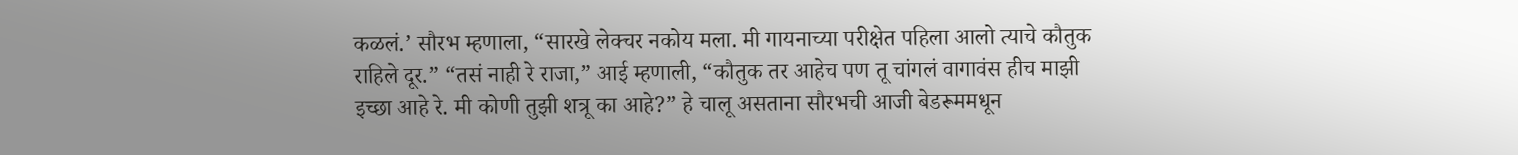कळलं.’ सौरभ म्हणाला, “सारखे लेक्चर नकोय मला. मी गायनाच्या परीक्षेत पहिला आलो त्याचे कौतुक राहिले दूर.” “तसं नाही रे राजा,” आई म्हणाली, “कौतुक तर आहेच पण तू चांगलं वागावंस हीच माझी इच्छा आहे रे. मी कोणी तुझी शत्रू का आहे?” हे चालू असताना सौरभची आजी बेडरूममधून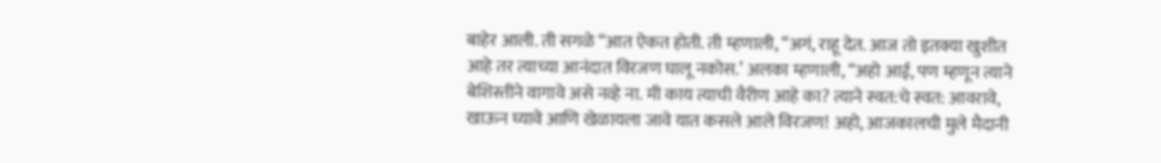बाहेर आली. ती सगळे “आत ऐकत होती. ती म्हणाली, “अगं, राहू देत. आज तो इतक्या खुशीत आहे तर त्याच्या आनंदात विरजण घालू नकोस.’ अलका म्हणाली, “अहो आई, पण म्हणून त्याने बेशिस्तीने वागावे असे नव्हे ना. मी काय त्याची वैरीण आहे का? त्याने स्वत:चे स्वत: आवरावे, खाऊन घ्यावे आणि खेळायला जावे यात कसले आले विरजण! अहो, आजकालची मुले मैदानी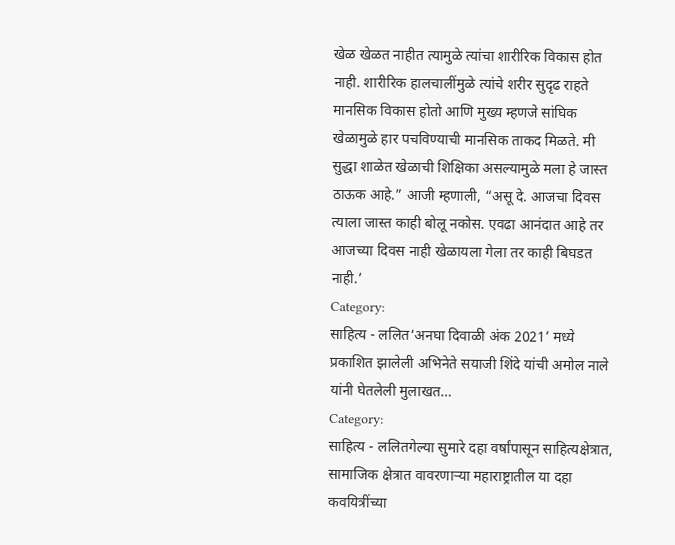खेळ खेळत नाहीत त्यामुळे त्यांचा शारीरिक विकास होत नाही. शारीरिक हालचालींमुळे त्यांचे शरीर सुदृढ राहते मानसिक विकास होतो आणि मुख्य म्हणजे सांघिक खेळामुळे हार पचविण्याची मानसिक ताकद मिळते. मी सुद्धा शाळेत खेळाची शिक्षिका असल्यामुळे मला हे जास्त ठाऊक आहे.” आजी म्हणाली, “असू दे. आजचा दिवस त्याला जास्त काही बोलू नकोस. एवढा आनंदात आहे तर आजच्या दिवस नाही खेळायला गेला तर काही बिघडत नाही.’
Category:
साहित्य - ललित‘अनघा दिवाळी अंक 2021’ मध्ये प्रकाशित झालेली अभिनेते सयाजी शिंदे यांची अमोल नाले यांनी घेतलेली मुलाखत…
Category:
साहित्य - ललितगेल्या सुमारे दहा वर्षांपासून साहित्यक्षेत्रात, सामाजिक क्षेत्रात वावरणाऱ्या महाराष्ट्रातील या दहा कवयित्रींच्या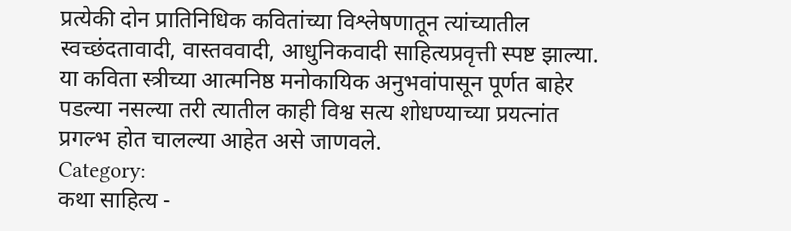प्रत्येकी दोन प्रातिनिधिक कवितांच्या विश्लेषणातून त्यांच्यातील स्वच्छंदतावादी, वास्तववादी, आधुनिकवादी साहित्यप्रवृत्ती स्पष्ट झाल्या. या कविता स्त्रीच्या आत्मनिष्ठ मनोकायिक अनुभवांपासून पूर्णत बाहेर पडल्या नसल्या तरी त्यातील काही विश्व सत्य शोधण्याच्या प्रयत्नांत प्रगल्भ होत चालल्या आहेत असे जाणवले.
Category:
कथा साहित्य -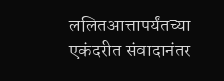ललितआत्तापर्यंतच्या एकंदरीत संवादानंतर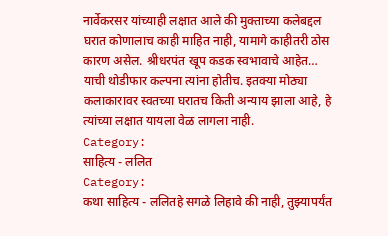नार्वेकरसर यांच्याही लक्षात आले की मुक्ताच्या कलेबद्दल घरात कोणालाच काही माहित नाही, यामागे काहीतरी ठोस कारण असेल. श्रीधरपंत खूप कडक स्वभावाचे आहेत… याची थोडीफार कल्पना त्यांना होतीच. इतक्या मोठ्या कलाकारावर स्वतच्या घरातच किती अन्याय झाला आहे, हे त्यांच्या लक्षात यायला वेळ लागला नाही.
Category:
साहित्य - ललित
Category:
कथा साहित्य - ललितहे सगळे लिहावे की नाही, तुझ्यापर्यंत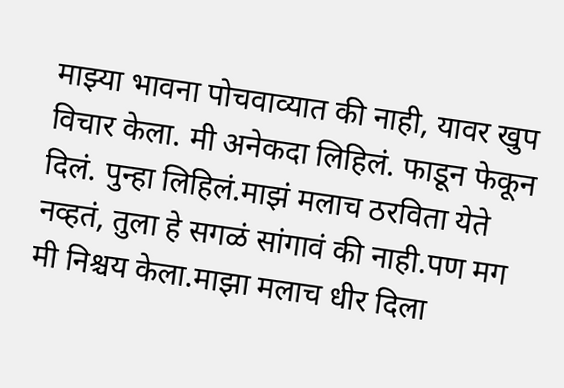माझ्या भावना पोचवाव्यात की नाही, यावर खुप विचार केला. मी अनेकदा लिहिलं. फाडून फेकून दिलं. पुन्हा लिहिलं.माझं मलाच ठरविता येते नव्हतं, तुला हे सगळं सांगावं की नाही.पण मग मी निश्चय केला.माझा मलाच धीर दिला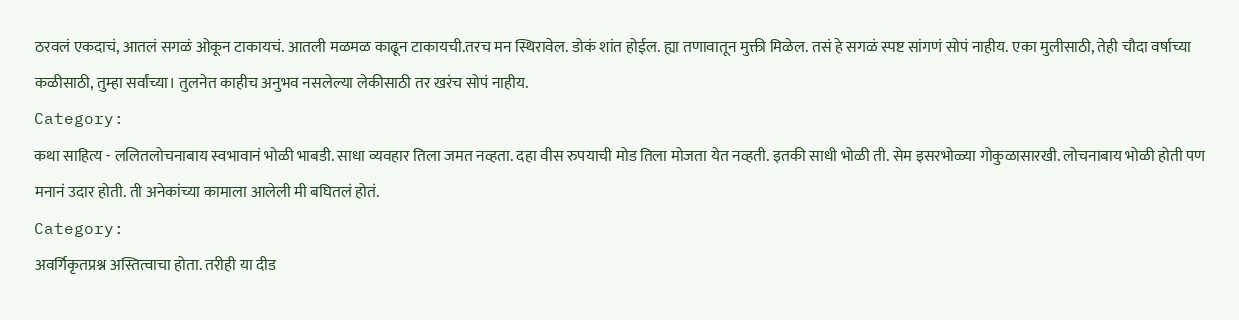ठरवलं एकदाचं, आतलं सगळं ओकून टाकायचं. आतली मळमळ काढून टाकायची.तरच मन स्थिरावेल. डोकं शांत होईल. ह्या तणावातून मुक्ती मिळेल. तसं हे सगळं स्पष्ट सांगणं सोपं नाहीय. एका मुलीसाठी, तेही चौदा वर्षाच्या कळीसाठी, तुम्हा सर्वांच्या। तुलनेत काहीच अनुभव नसलेल्या लेकीसाठी तर खरंच सोपं नाहीय.
Category:
कथा साहित्य - ललितलोचनाबाय स्वभावानं भोळी भाबडी. साधा व्यवहार तिला जमत नव्हता. दहा वीस रुपयाची मोड तिला मोजता येत नव्हती. इतकी साधी भोळी ती. सेम इसरभोळ्या गोकुळासारखी. लोचनाबाय भोळी होती पण मनानं उदार होती. ती अनेकांच्या कामाला आलेली मी बघितलं होतं.
Category:
अवर्गिकृतप्रश्न अस्तित्वाचा होता. तरीही या दीड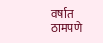वर्षात ठामपणे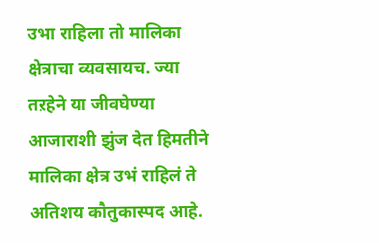उभा राहिला तो मालिका क्षेत्राचा व्यवसायच. ज्या तऱहेने या जीवघेण्या आजाराशी झुंज देत हिमतीने मालिका क्षेत्र उभं राहिलं ते अतिशय कौतुकास्पद आहे.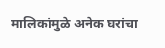मालिकांमुळे अनेक घरांचा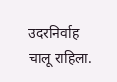उदरनिर्वाह चालू राहिला.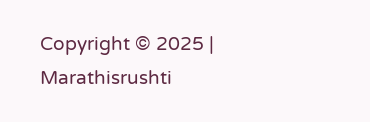Copyright © 2025 | Marathisrushti